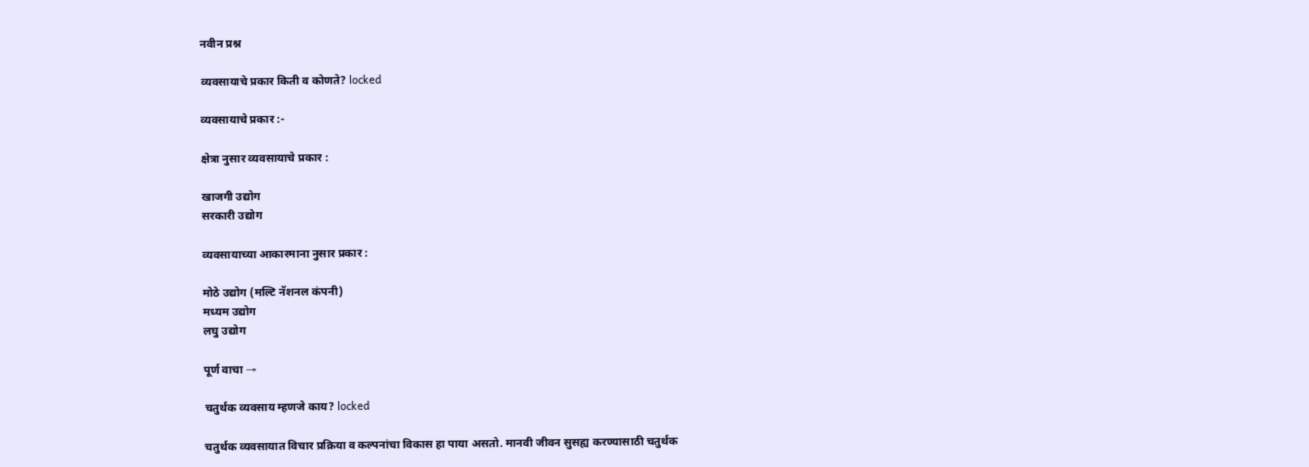नवीन प्रश्न

व्यवसायाचे प्रकार किती व कोणते? locked

व्यवसायाचे प्रकार :-

क्षेत्रा नुसार व्यवसायाचे प्रकार :

खाजगी उद्योग
सरकारी उद्योग

व्यवसायाच्या आकारमाना नुसार प्रकार :

मोठे उद्योग (मल्टि नॅशनल कंपनी)
मध्यम उद्योग
लघु उद्योग

पूर्ण वाचा →

चतुर्थक व्यवसाय म्हणजे काय? locked

चतुर्थक व्यवसायात विचार प्रक्रिया व कल्पनांचा विकास हा पाया असतो. मानवी जीवन सुसह्य करण्यासाठी चतुर्थक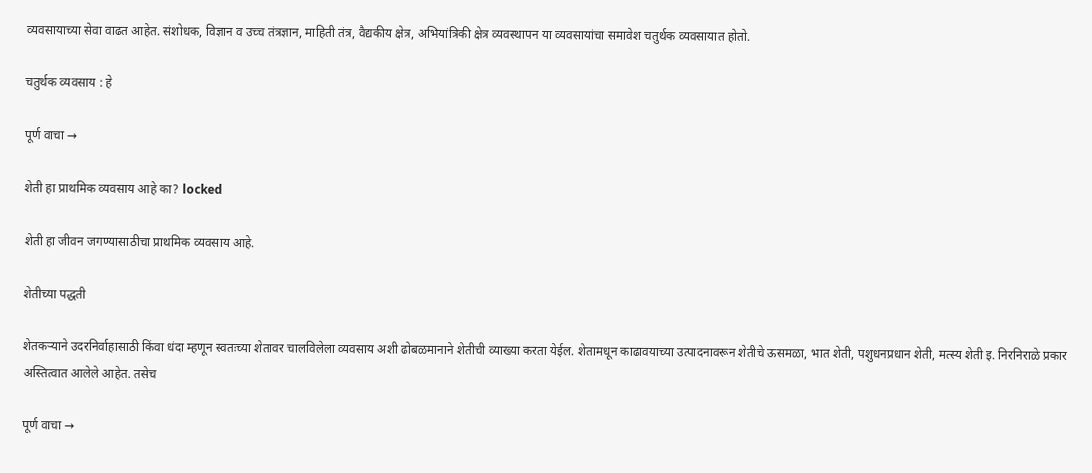व्यवसायाच्या सेवा वाढत आहेत. संशोधक, विज्ञान व उच्च तंत्रज्ञान, माहिती तंत्र, वैद्यकीय क्षेत्र, अभियांत्रिकी क्षेत्र व्यवस्थापन या व्यवसायांचा समावेश चतुर्थक व्यवसायात होतो.

चतुर्थक व्यवसाय : हे

पूर्ण वाचा →

शेती हा प्राथमिक व्यवसाय आहे का? locked

शेती हा जीवन जगण्यासाठीचा प्राथमिक व्यवसाय आहे.

शेतीच्या पद्धती

शेतकऱ्याने उदरनिर्वाहासाठी किंवा धंदा म्हणून स्वतःच्या शेतावर चालविलेला व्यवसाय अशी ढोबळमानाने शेतीची व्याख्या करता येईल. शेतामधून काढावयाच्या उत्पादनावरून शेतीचे ऊसमळा, भात शेती, पशुधनप्रधान शेती, मत्स्य शेती इ. निरनिराळे प्रकार अस्तित्वात आलेले आहेत. तसेच

पूर्ण वाचा →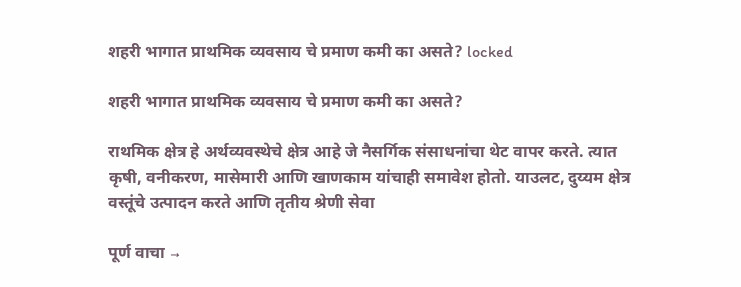शहरी भागात प्राथमिक व्यवसाय चे प्रमाण कमी का असते? locked

शहरी भागात प्राथमिक व्यवसाय चे प्रमाण कमी का असते?

राथमिक क्षेत्र हे अर्थव्यवस्थेचे क्षेत्र आहे जे नैसर्गिक संसाधनांचा थेट वापर करते. त्यात कृषी, वनीकरण, मासेमारी आणि खाणकाम यांचाही समावेश होतो. याउलट, दुय्यम क्षेत्र वस्तूंचे उत्पादन करते आणि तृतीय श्रेणी सेवा

पूर्ण वाचा →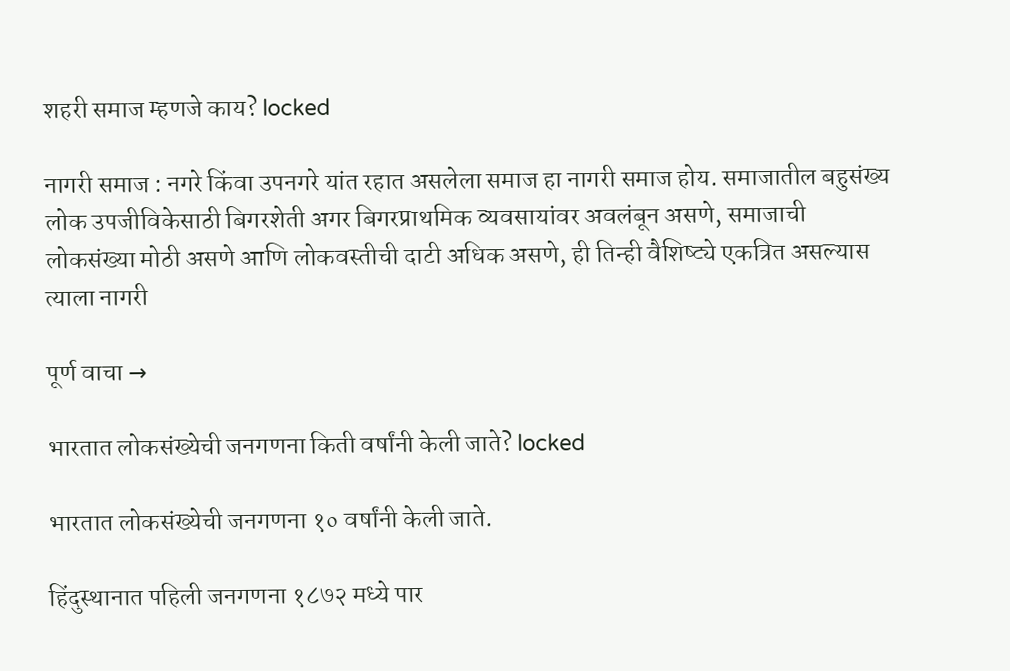शहरी समाज म्हणजे काय? locked

नागरी समाज : नगरे किंवा उपनगरे यांत रहात असलेला समाज हा नागरी समाज होय. समाजातील बहुसंख्य लोक उपजीविकेसाठी बिगरशेती अगर बिगरप्राथमिक व्यवसायांवर अवलंबून असणे, समाजाची लोकसंख्या मोठी असणे आणि लोकवस्तीची दाटी अधिक असणे, ही तिन्ही वैशिष्ट्ये एकत्रित असल्यास त्याला नागरी

पूर्ण वाचा →

भारतात लोकसंख्येची जनगणना किती वर्षांनी केली जाते? locked

भारतात लोकसंख्येची जनगणना १० वर्षांनी केली जाते.

हिंदुस्थानात पहिली जनगणना १८७२ मध्ये पार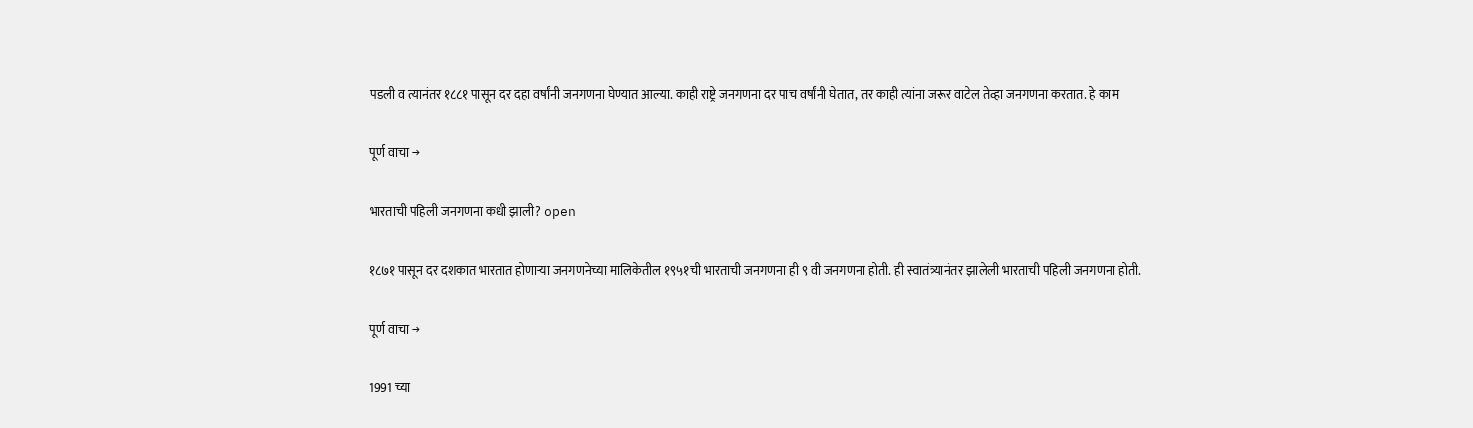पडली व त्यानंतर १८८१ पासून दर दहा वर्षांनी जनगणना घेण्यात आल्या. काही राष्ट्रे जनगणना दर पाच वर्षांनी घेतात, तर काही त्यांना जरूर वाटेल तेव्हा जनगणना करतात. हे काम

पूर्ण वाचा →

भारताची पहिली जनगणना कधी झाली? open

१८७१ पासून दर दशकात भारतात होणाऱ्या जनगणनेच्या मालिकेतील १९५१ची भारताची जनगणना ही ९ वी जनगणना होती. ही स्वातंत्र्यानंतर झालेली भारताची पहिली जनगणना होती.

पूर्ण वाचा →

1991 च्या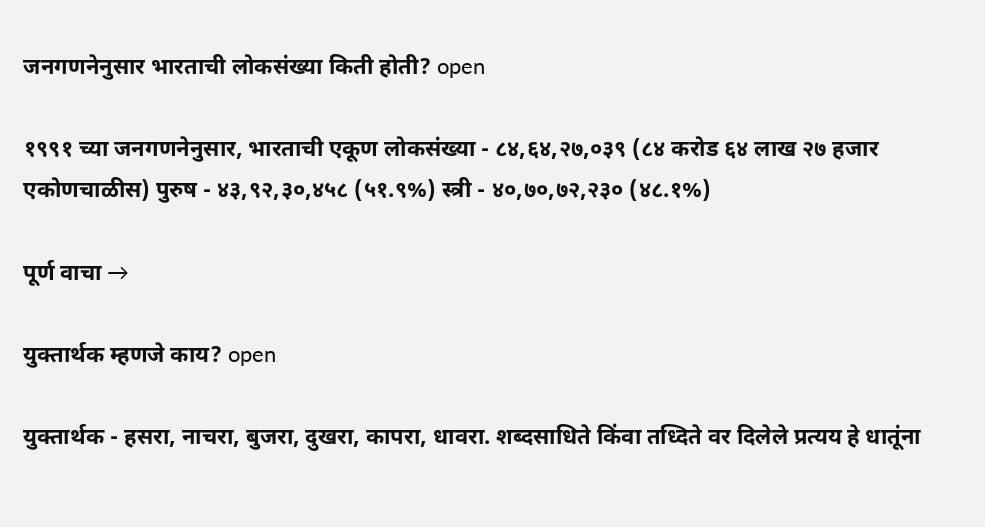जनगणनेनुसार भारताची लोकसंख्या किती होती? open

१९९१ च्या जनगणनेनुसार, भारताची एकूण लोकसंख्या - ८४,६४,२७,०३९ (८४ करोड ६४ लाख २७ हजार एकोणचाळीस) पुरुष - ४३,९२,३०,४५८ (५१.९%) स्त्री - ४०,७०,७२,२३० (४८.१%)

पूर्ण वाचा →

युक्तार्थक म्हणजे काय? open

युक्तार्थक - हसरा, नाचरा, बुजरा, दुखरा, कापरा, धावरा. शब्दसाधिते किंवा तध्दिते वर दिलेले प्रत्यय हे धातूंना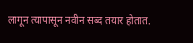लागून त्यापासून नवीन सब्द तयार होतात.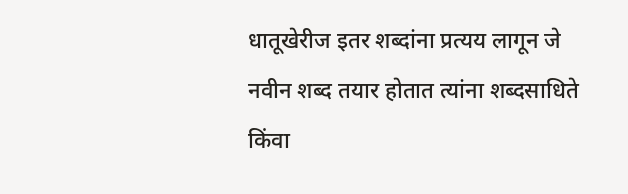धातूखेरीज इतर शब्दांना प्रत्यय लागून जे नवीन शब्द तयार होतात त्यांना शब्दसाधिते किंवा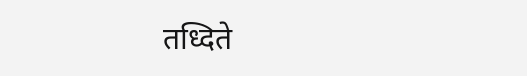तध्दिते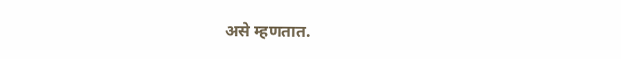असे म्हणतात.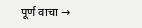पूर्ण वाचा →